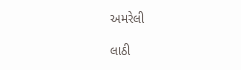અમરેલી

લાઠી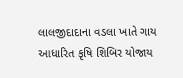લાલજીદાદાના વડલા ખાતે ગાય આધારિત કૃષિ શિબિર યોજાય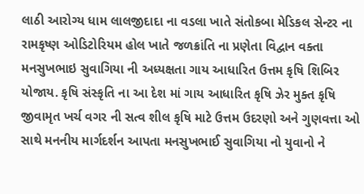લાઠી આરોગ્ય ધામ લાલજીદાદા ના વડલા ખાતે સંતોકબા મેડિકલ સેન્ટર ના રામકૃષ્ણ ઓડિટોરિયમ હોલ ખાતે જળક્રાંતિ ના પ્રણેતા વિદ્વાન વક્તા  મનસુખભાઇ સુવાગિયા ની અધ્યક્ષતા ગાય આધારિત ઉત્તમ કૃષિ શિબિર યોજાય. કૃષિ સંસ્કૃતિ ના આ દેશ માં ગાય આધારિત કૃષિ ઝેર મુક્ત કૃષિ જીવામૃત ખર્ચ વગર ની સત્વ શીલ કૃષિ માટે ઉત્તમ ઉદરણો અને ગુણવત્તા ઓ સાથે મનનીય માર્ગદર્શન આપતા મનસુખભાઈ સુવાગિયા નો યુવાનો ને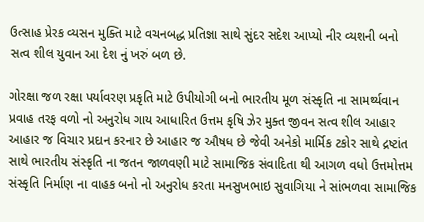ઉત્સાહ પ્રેરક વ્યસન મુક્તિ માટે વચનબદ્ધ પ્રતિજ્ઞા સાથે સુંદર સદેશ આપ્યો નીર વ્યશની બનો સત્વ શીલ યુવાન આ દેશ નું ખરું બળ છે.

ગોરક્ષા જળ રક્ષા પર્યાવરણ પ્રકૃતિ માટે ઉપીયોગી બનો ભારતીય મૂળ સંસ્કૃતિ ના સામર્થ્યવાન પ્રવાહ તરફ વળો નો અનુરોધ ગાય આધારિત ઉત્તમ કૃષિ ઝેર મુક્ત જીવન સત્વ શીલ આહાર આહાર જ વિચાર પ્રદાન કરનાર છે આહાર જ ઔષધ છે જેવી અનેકો માર્મિક ટકોર સાથે દ્રષ્ટાંત સાથે ભારતીય સંસ્કૃતિ ના જતન જાળવણી માટે સામાજિક સંવાદિતા થી આગળ વધો ઉત્તમોત્તમ સંસ્કૃતિ નિર્માણ ના વાહક બનો નો અનુરોધ કરતા મનસુખભાઇ સુવાગિયા ને સાંભળવા સામાજિક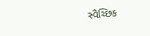સ્વૈચ્છિક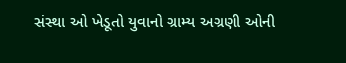સંસ્થા ઓ ખેડૂતો યુવાનો ગ્રામ્ય અગ્રણી ઓની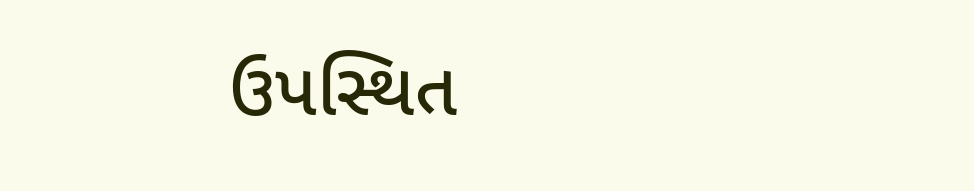ઉપસ્થિત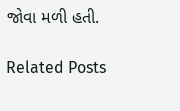જોવા મળી હતી.

Related Posts